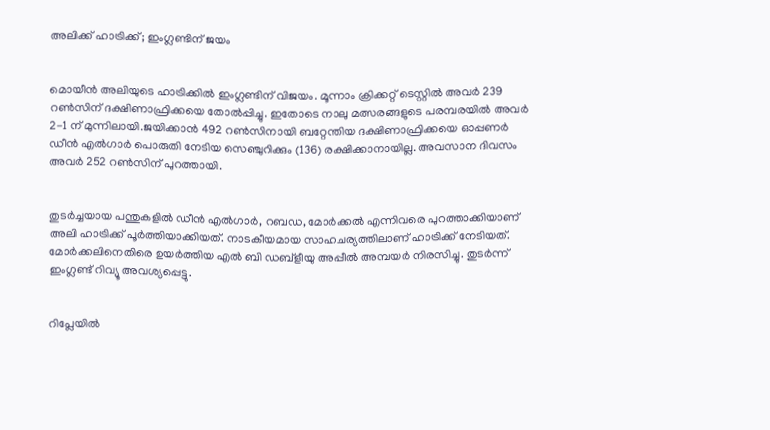അലിക്ക് ഹാട്രിക്ക്; ഇംഗ്ലണ്ടിന് ജയം


മൊയീന്‍ അലിയുടെ ഹാട്രിക്കില്‍ ഇംഗ്ലണ്ടിന് വിജയം. മൂന്നാം ക്രിക്കറ്റ് ടെസ്റ്റില്‍ അവര്‍ 239 റണ്‍സിന് ദക്ഷിണാഫ്രിക്കയെ തോല്‍പ്പിച്ചു. ഇതോടെ നാലു മത്സരങ്ങളുടെ പരമ്പരയില്‍ അവര്‍ 2-1 ന് മുന്നിലായി.ജയിക്കാന്‍ 492 റണ്‍സിനായി ബറ്റേന്തിയ ദക്ഷിണാഫ്രിക്കയെ ഓപ്പണര്‍ ഡീന്‍ എല്‍ഗാര്‍ പൊരുതി നേടിയ സെഞ്ചുറിക്കും (136) രക്ഷിക്കാനായില്ല. അവസാന ദിവസം അവര്‍ 252 റണ്‍സിന് പുറത്തായി.


തുടര്‍ച്ചയായ പന്തുകളില്‍ ഡീന്‍ എല്‍ഗാര്‍, റബഡ, മോര്‍ക്കല്‍ എന്നിവരെ പുറത്താക്കിയാണ് അലി ഹാട്രിക്ക് പൂര്‍ത്തിയാക്കിയത്. നാടകീയമായ സാഹചര്യത്തിലാണ് ഹാട്രിക്ക് നേടിയത്. മോര്‍ക്കലിനെതിരെ ഉയര്‍ത്തിയ എല്‍ ബി ഡബ്‌ളീയു അപ്പീല്‍ അമ്പയര്‍ നിരസിച്ചു. തുടര്‍ന്ന് ഇംഗ്ലണ്ട് റിവ്യൂ അവശ്യപ്പെട്ടു.


റിപ്ലേയില്‍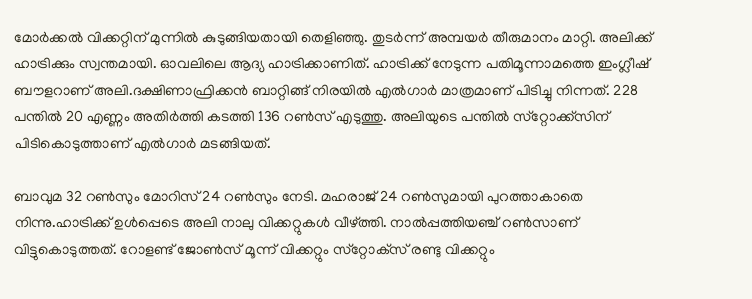മോര്‍ക്കല്‍ വിക്കറ്റിന് മുന്നില്‍ കുടുങ്ങിയതായി തെളിഞ്ഞു. തുടര്‍ന്ന് അമ്പയര്‍ തീരുമാനം മാറ്റി. അലിക്ക് ഹാട്രിക്കും സ്വന്തമായി. ഓവലിലെ ആദ്യ ഹാട്രിക്കാണിത്. ഹാട്രിക്ക് നേടുന്ന പതിമൂന്നാമത്തെ ഇംഗ്ലീഷ് ബൗളറാണ് അലി.ദക്ഷിണാഫ്രിക്കന്‍ ബാറ്റിങ്ങ് നിരയില്‍ എല്‍ഗാര്‍ മാത്രമാണ് പിടിച്ചു നിന്നത്. 228 പന്തില്‍ 20 എണ്ണം അതിര്‍ത്തി കടത്തി 136 റണ്‍സ് എടുത്തു. അലിയുടെ പന്തില്‍ സ്‌റ്റോക്ക്‌സിന് പിടികൊടുത്താണ് എല്‍ഗാര്‍ മടങ്ങിയത്.

ബാവുമ 32 റണ്‍സും മോറിസ് 24 റണ്‍സും നേടി. മഹരാജ് 24 റണ്‍സുമായി പുറത്താകാതെ നിന്നു.ഹാട്രിക്ക് ഉള്‍പ്പെടെ അലി നാലു വിക്കറ്റുകള്‍ വീഴ്ത്തി. നാല്‍പ്പത്തിയഞ്ച് റണ്‍സാണ് വിട്ടുകൊടുത്തത്. റോളണ്ട് ജോണ്‍സ് മൂന്ന് വിക്കറ്റും സ്‌റ്റോക്‌സ് രണ്ടു വിക്കറ്റും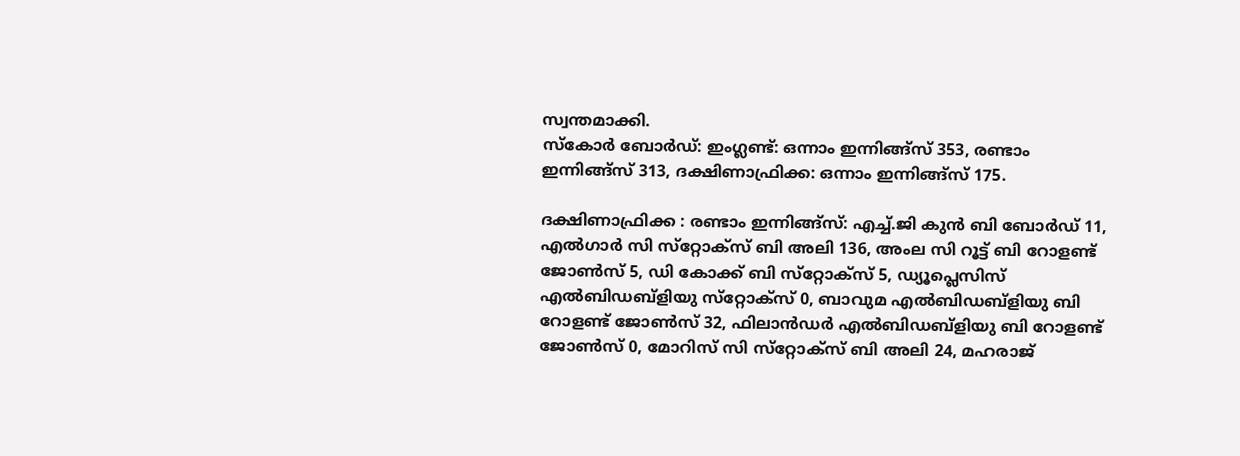സ്വന്തമാക്കി.
സ്‌കോര്‍ ബോര്‍ഡ്: ഇംഗ്ലണ്ട്: ഒന്നാം ഇന്നിങ്ങ്‌സ് 353, രണ്ടാം ഇന്നിങ്ങ്‌സ് 313, ദക്ഷിണാഫ്രിക്ക: ഒന്നാം ഇന്നിങ്ങ്‌സ് 175.

ദക്ഷിണാഫ്രിക്ക : രണ്ടാം ഇന്നിങ്ങ്‌സ്: എച്ച്.ജി കുന്‍ ബി ബോര്‍ഡ് 11, എല്‍ഗാര്‍ സി സ്‌റ്റോക്‌സ് ബി അലി 136, അംല സി റൂട്ട് ബി റോളണ്ട് ജോണ്‍സ് 5, ഡി കോക്ക് ബി സ്‌റ്റോക്‌സ് 5, ഡ്യൂപ്ലെസിസ് എല്‍ബിഡബ്‌ളിയു സ്‌റ്റോക്‌സ് 0, ബാവുമ എല്‍ബിഡബ്‌ളിയു ബി റോളണ്ട് ജോണ്‍സ് 32, ഫിലാന്‍ഡര്‍ എല്‍ബിഡബ്‌ളിയു ബി റോളണ്ട് ജോണ്‍സ് 0, മോറിസ് സി സ്‌റ്റോക്‌സ് ബി അലി 24, മഹരാജ്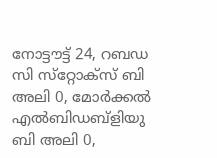നോട്ടൗട്ട് 24, റബഡ സി സ്‌റ്റോക്‌സ് ബി അലി 0, മോര്‍ക്കല്‍ എല്‍ബിഡബ്‌ളിയു ബി അലി 0,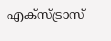എക്‌സ്ട്രാസ്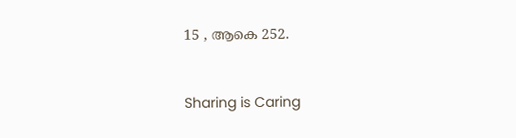15 , ആകെ 252.



Sharing is Caring